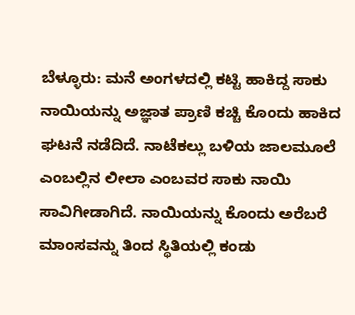ಬೆಳ್ಳೂರು: ಮನೆ ಅಂಗಳದಲ್ಲಿ ಕಟ್ಟಿ ಹಾಕಿದ್ದ ಸಾಕು ನಾಯಿಯನ್ನು ಅಜ್ಞಾತ ಪ್ರಾಣಿ ಕಚ್ಚಿ ಕೊಂದು ಹಾಕಿದ ಘಟನೆ ನಡೆದಿದೆ. ನಾಟೆಕಲ್ಲು ಬಳಿಯ ಜಾಲಮೂಲೆ ಎಂಬಲ್ಲಿನ ಲೀಲಾ ಎಂಬವರ ಸಾಕು ನಾಯಿ ಸಾವಿಗೀಡಾಗಿದೆ. ನಾಯಿಯನ್ನು ಕೊಂದು ಅರೆಬರೆ ಮಾಂಸವನ್ನು ತಿಂದ ಸ್ಥಿತಿಯಲ್ಲಿ ಕಂಡು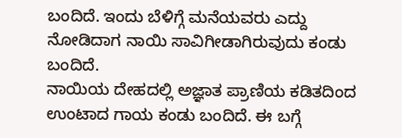ಬಂದಿದೆ. ಇಂದು ಬೆಳಿಗ್ಗೆ ಮನೆಯವರು ಎದ್ದು ನೋಡಿದಾಗ ನಾಯಿ ಸಾವಿಗೀಡಾಗಿರುವುದು ಕಂಡು ಬಂದಿದೆ.
ನಾಯಿಯ ದೇಹದಲ್ಲಿ ಅಜ್ಞಾತ ಪ್ರಾಣಿಯ ಕಡಿತದಿಂದ ಉಂಟಾದ ಗಾಯ ಕಂಡು ಬಂದಿದೆ. ಈ ಬಗ್ಗೆ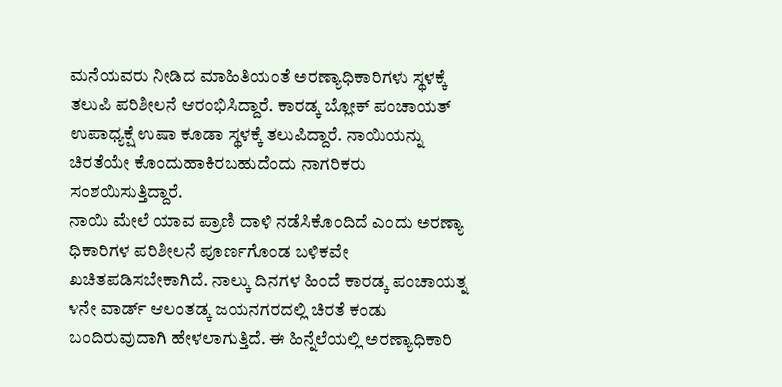ಮನೆಯವರು ನೀಡಿದ ಮಾಹಿತಿಯಂತೆ ಅರಣ್ಯಾಧಿಕಾರಿಗಳು ಸ್ಥಳಕ್ಕೆ ತಲುಪಿ ಪರಿಶೀಲನೆ ಆರಂಭಿಸಿದ್ದಾರೆ. ಕಾರಡ್ಕ ಬ್ಲೋಕ್ ಪಂಚಾಯತ್ ಉಪಾಧ್ಯಕ್ಷೆ ಉಷಾ ಕೂಡಾ ಸ್ಥಳಕ್ಕೆ ತಲುಪಿದ್ದಾರೆ. ನಾಯಿಯನ್ನು ಚಿರತೆಯೇ ಕೊಂದುಹಾಕಿರಬಹುದೆಂದು ನಾಗರಿಕರು ಸಂಶಯಿಸುತ್ತಿದ್ದಾರೆ.
ನಾಯಿ ಮೇಲೆ ಯಾವ ಪ್ರಾಣಿ ದಾಳಿ ನಡೆಸಿಕೊಂದಿದೆ ಎಂದು ಅರಣ್ಯಾ ಧಿಕಾರಿಗಳ ಪರಿಶೀಲನೆ ಪೂರ್ಣಗೊಂಡ ಬಳಿಕವೇ ಖಚಿತಪಡಿಸಬೇಕಾಗಿದೆ. ನಾಲ್ಕು ದಿನಗಳ ಹಿಂದೆ ಕಾರಡ್ಕ ಪಂಚಾಯತ್ನ ೪ನೇ ವಾರ್ಡ್ ಆಲಂತಡ್ಕ ಜಯನಗರದಲ್ಲಿ ಚಿರತೆ ಕಂಡು ಬಂದಿರುವುದಾಗಿ ಹೇಳಲಾಗುತ್ತಿದೆ. ಈ ಹಿನ್ನೆಲೆಯಲ್ಲಿ ಅರಣ್ಯಾಧಿಕಾರಿ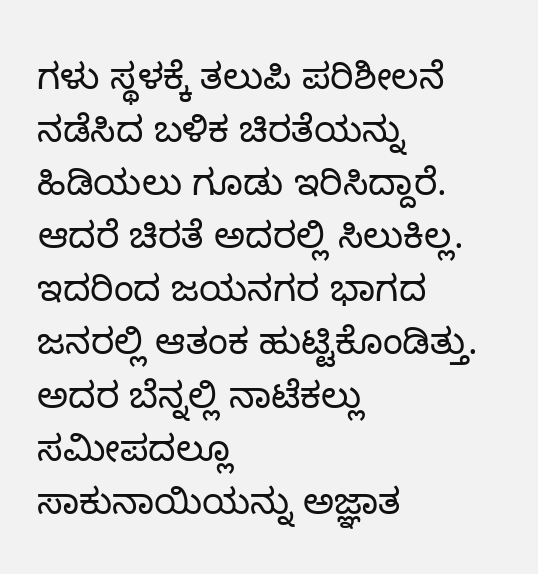ಗಳು ಸ್ಥಳಕ್ಕೆ ತಲುಪಿ ಪರಿಶೀಲನೆ ನಡೆಸಿದ ಬಳಿಕ ಚಿರತೆಯನ್ನು ಹಿಡಿಯಲು ಗೂಡು ಇರಿಸಿದ್ದಾರೆ. ಆದರೆ ಚಿರತೆ ಅದರಲ್ಲಿ ಸಿಲುಕಿಲ್ಲ. ಇದರಿಂದ ಜಯನಗರ ಭಾಗದ ಜನರಲ್ಲಿ ಆತಂಕ ಹುಟ್ಟಿಕೊಂಡಿತ್ತು. ಅದರ ಬೆನ್ನಲ್ಲಿ ನಾಟೆಕಲ್ಲು ಸಮೀಪದಲ್ಲೂ ಸಾಕುನಾಯಿಯನ್ನು ಅಜ್ಞಾತ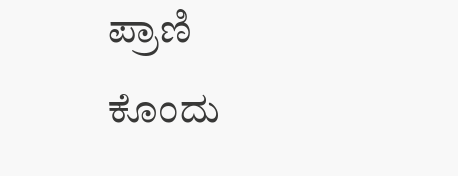ಪ್ರಾಣಿ ಕೊಂದು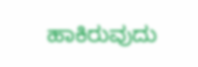ಹಾಕಿರುವುದು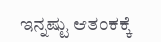ಇನ್ನಷ್ಟು ಆತಂಕಕ್ಕೆ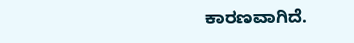ಕಾರಣವಾಗಿದೆ.